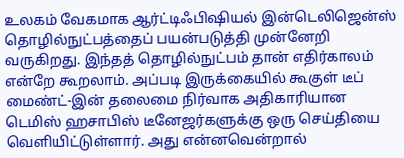உலகம் வேகமாக ஆர்ட்டிஃபிஷியல் இன்டெலிஜென்ஸ் தொழில்நுட்பத்தைப் பயன்படுத்தி முன்னேறி வருகிறது. இந்தத் தொழில்நுட்பம் தான் எதிர்காலம் என்றே கூறலாம். அப்படி இருக்கையில் கூகுள் டீப் மைண்ட்-இன் தலைமை நிர்வாக அதிகாரியான டெமிஸ் ஹசாபிஸ் டீனேஜர்களுக்கு ஒரு செய்தியை வெளியிட்டுள்ளார். அது என்னவென்றால்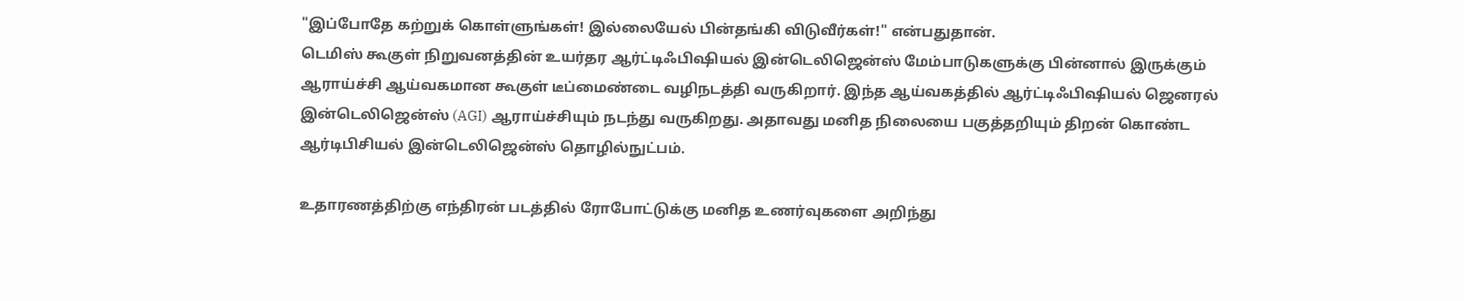"இப்போதே கற்றுக் கொள்ளுங்கள்! இல்லையேல் பின்தங்கி விடுவீர்கள்!" என்பதுதான்.
டெமிஸ் கூகுள் நிறுவனத்தின் உயர்தர ஆர்ட்டிஃபிஷியல் இன்டெலிஜென்ஸ் மேம்பாடுகளுக்கு பின்னால் இருக்கும் ஆராய்ச்சி ஆய்வகமான கூகுள் டீப்மைண்டை வழிநடத்தி வருகிறார். இந்த ஆய்வகத்தில் ஆர்ட்டிஃபிஷியல் ஜெனரல் இன்டெலிஜென்ஸ் (AGI) ஆராய்ச்சியும் நடந்து வருகிறது. அதாவது மனித நிலையை பகுத்தறியும் திறன் கொண்ட ஆர்டிபிசியல் இன்டெலிஜென்ஸ் தொழில்நுட்பம்.

உதாரணத்திற்கு எந்திரன் படத்தில் ரோபோட்டுக்கு மனித உணர்வுகளை அறிந்து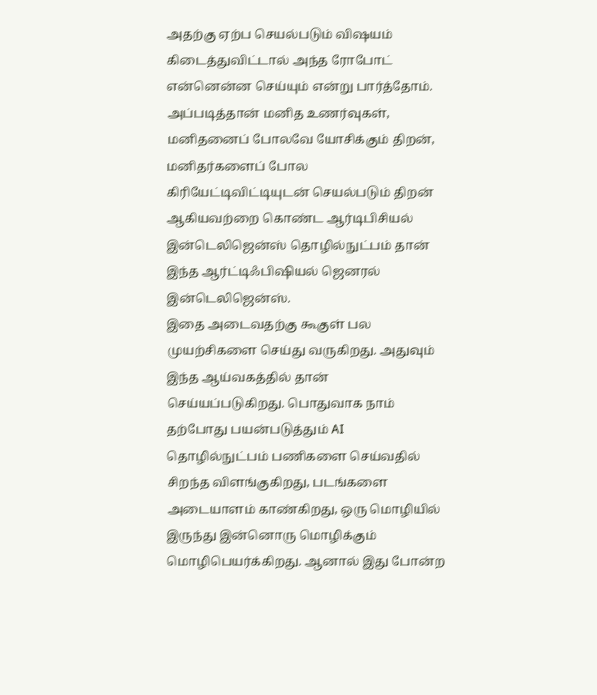அதற்கு ஏற்ப செயல்படும் விஷயம் கிடைத்துவிட்டால் அந்த ரோபோட் என்னென்ன செய்யும் என்று பார்த்தோம். அப்படித்தான் மனித உணர்வுகள், மனிதனைப் போலவே யோசிக்கும் திறன், மனிதர்களைப் போல கிரியேட்டிவிட்டியுடன் செயல்படும் திறன் ஆகியவற்றை கொண்ட ஆர்டிபிசியல் இன்டெலிஜென்ஸ் தொழில்நுட்பம் தான் இந்த ஆர்ட்டிஃபிஷியல் ஜெனரல் இன்டெலிஜென்ஸ்.
இதை அடைவதற்கு கூகுள் பல முயற்சிகளை செய்து வருகிறது. அதுவும் இந்த ஆய்வகத்தில் தான் செய்யப்படுகிறது. பொதுவாக நாம் தற்போது பயன்படுத்தும் AI தொழில்நுட்பம் பணிகளை செய்வதில் சிறந்த விளங்குகிறது, படங்களை அடையாளம் காண்கிறது, ஒரு மொழியில் இருந்து இன்னொரு மொழிக்கும் மொழிபெயர்க்கிறது. ஆனால் இது போன்ற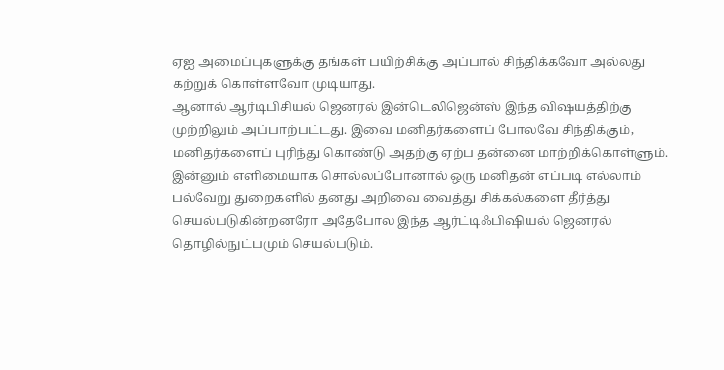ஏஐ அமைப்புகளுக்கு தங்கள் பயிற்சிக்கு அப்பால் சிந்திக்கவோ அல்லது கற்றுக் கொள்ளவோ முடியாது.
ஆனால் ஆர்டிபிசியல் ஜெனரல் இன்டெலிஜென்ஸ் இந்த விஷயத்திற்கு முற்றிலும் அப்பாற்பட்டது. இவை மனிதர்களைப் போலவே சிந்திக்கும், மனிதர்களைப் புரிந்து கொண்டு அதற்கு ஏற்ப தன்னை மாற்றிக்கொள்ளும். இன்னும் எளிமையாக சொல்லப்போனால் ஒரு மனிதன் எப்படி எல்லாம் பல்வேறு துறைகளில் தனது அறிவை வைத்து சிக்கல்களை தீர்த்து செயல்படுகின்றனரோ அதேபோல இந்த ஆர்ட்டிஃபிஷியல் ஜெனரல் தொழில்நுட்பமும் செயல்படும்.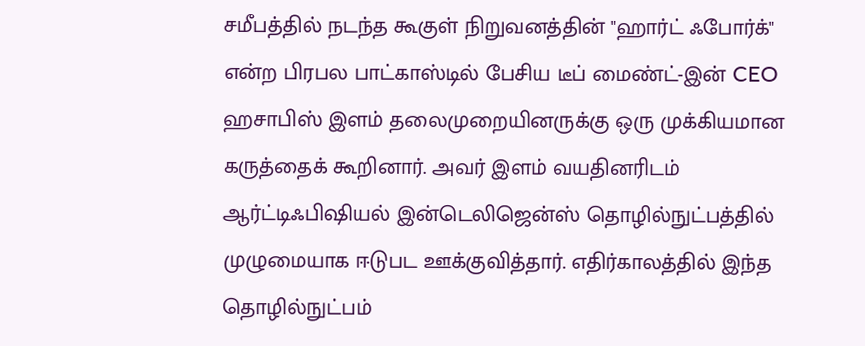சமீபத்தில் நடந்த கூகுள் நிறுவனத்தின் "ஹார்ட் ஃபோர்க்" என்ற பிரபல பாட்காஸ்டில் பேசிய டீப் மைண்ட்-இன் CEO ஹசாபிஸ் இளம் தலைமுறையினருக்கு ஒரு முக்கியமான கருத்தைக் கூறினார். அவர் இளம் வயதினரிடம் ஆர்ட்டிஃபிஷியல் இன்டெலிஜென்ஸ் தொழில்நுட்பத்தில் முழுமையாக ஈடுபட ஊக்குவித்தார். எதிர்காலத்தில் இந்த தொழில்நுட்பம்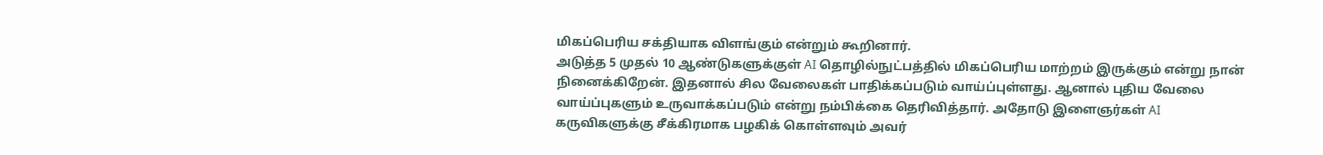மிகப்பெரிய சக்தியாக விளங்கும் என்றும் கூறினார்.
அடுத்த 5 முதல் 10 ஆண்டுகளுக்குள் AI தொழில்நுட்பத்தில் மிகப்பெரிய மாற்றம் இருக்கும் என்று நான் நினைக்கிறேன். இதனால் சில வேலைகள் பாதிக்கப்படும் வாய்ப்புள்ளது. ஆனால் புதிய வேலை வாய்ப்புகளும் உருவாக்கப்படும் என்று நம்பிக்கை தெரிவித்தார். அதோடு இளைஞர்கள் AI கருவிகளுக்கு சீக்கிரமாக பழகிக் கொள்ளவும் அவர்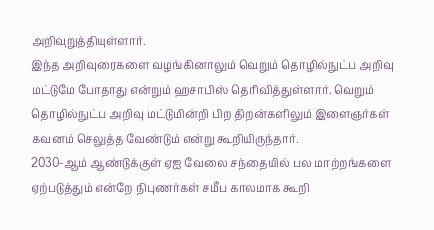அறிவுறுத்தியுள்ளார்.
இந்த அறிவுரைகளை வழங்கினாலும் வெறும் தொழில்நுட்ப அறிவு மட்டுமே போதாது என்றும் ஹசாபிஸ் தெரிவித்துள்ளார். வெறும் தொழில்நுட்ப அறிவு மட்டுமின்றி பிற திறன்களிலும் இளைஞர்கள் கவனம் செலுத்த வேண்டும் என்று கூறியிருந்தார்.
2030-ஆம் ஆண்டுக்குள் ஏஐ வேலை சந்தையில் பல மாற்றங்களை ஏற்படுத்தும் என்றே நிபுணர்கள் சமீப காலமாக கூறி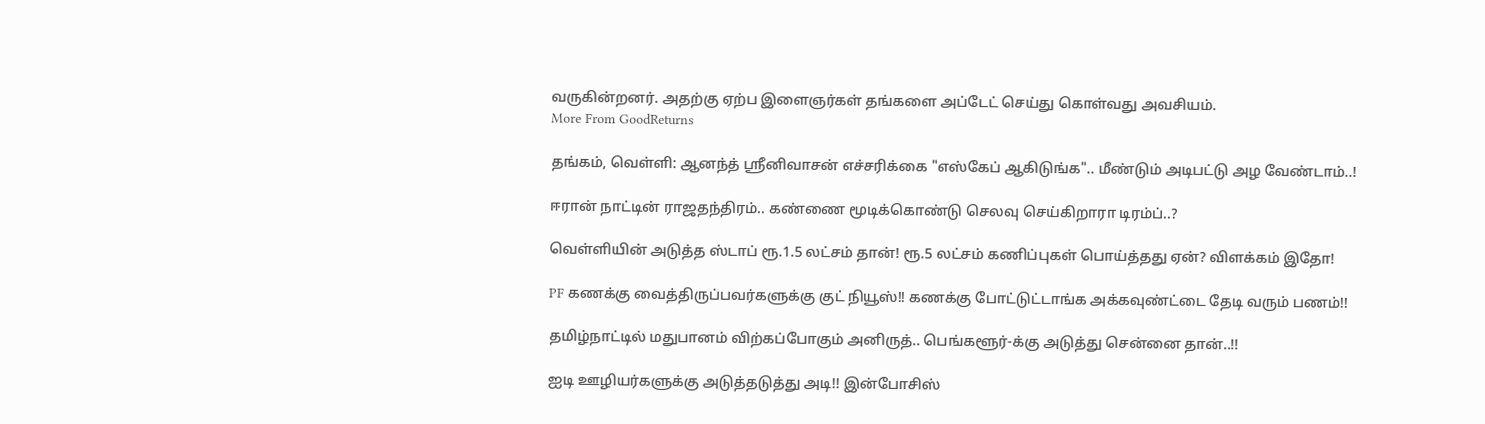வருகின்றனர். அதற்கு ஏற்ப இளைஞர்கள் தங்களை அப்டேட் செய்து கொள்வது அவசியம்.
More From GoodReturns

தங்கம், வெள்ளி: ஆனந்த் ஸ்ரீனிவாசன் எச்சரிக்கை "எஸ்கேப் ஆகிடுங்க".. மீண்டும் அடிபட்டு அழ வேண்டாம்..!

ஈரான் நாட்டின் ராஜதந்திரம்.. கண்ணை மூடிக்கொண்டு செலவு செய்கிறாரா டிரம்ப்..?

வெள்ளியின் அடுத்த ஸ்டாப் ரூ.1.5 லட்சம் தான்! ரூ.5 லட்சம் கணிப்புகள் பொய்த்தது ஏன்? விளக்கம் இதோ!

PF கணக்கு வைத்திருப்பவர்களுக்கு குட் நியூஸ்!! கணக்கு போட்டுட்டாங்க அக்கவுண்ட்டை தேடி வரும் பணம்!!

தமிழ்நாட்டில் மதுபானம் விற்கப்போகும் அனிருத்.. பெங்களூர்-க்கு அடுத்து சென்னை தான்..!!

ஐடி ஊழியர்களுக்கு அடுத்தடுத்து அடி!! இன்போசிஸ்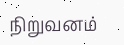நிறுவனம்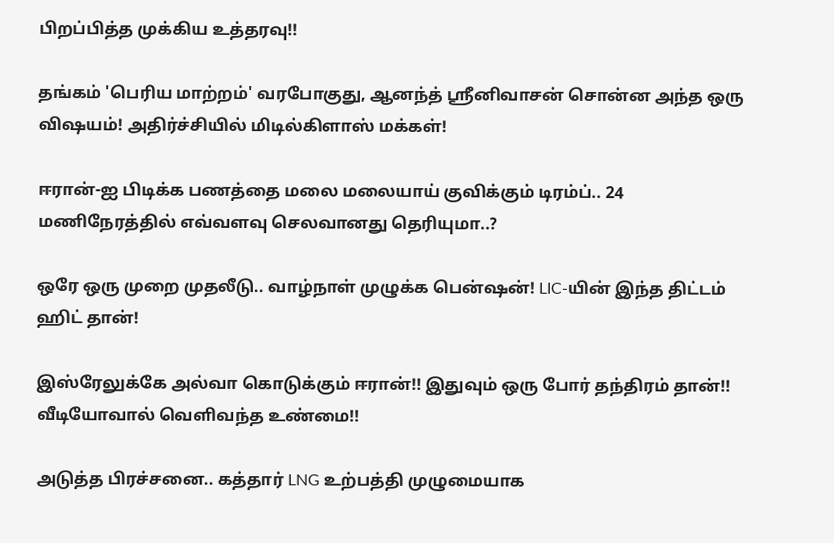பிறப்பித்த முக்கிய உத்தரவு!!

தங்கம் 'பெரிய மாற்றம்' வரபோகுது, ஆனந்த் ஸ்ரீனிவாசன் சொன்ன அந்த ஒரு விஷயம்! அதிர்ச்சியில் மிடில்கிளாஸ் மக்கள்!

ஈரான்-ஐ பிடிக்க பணத்தை மலை மலையாய் குவிக்கும் டிரம்ப்.. 24 மணிநேரத்தில் எவ்வளவு செலவானது தெரியுமா..?

ஒரே ஒரு முறை முதலீடு.. வாழ்நாள் முழுக்க பென்ஷன்! LIC-யின் இந்த திட்டம் ஹிட் தான்!

இஸ்ரேலுக்கே அல்வா கொடுக்கும் ஈரான்!! இதுவும் ஒரு போர் தந்திரம் தான்!! வீடியோவால் வெளிவந்த உண்மை!!

அடுத்த பிரச்சனை.. கத்தார் LNG உற்பத்தி முழுமையாக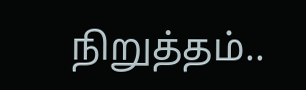நிறுத்தம்..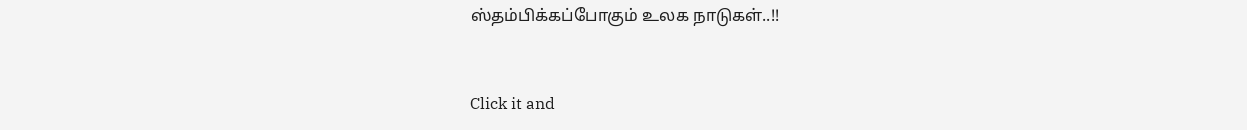ஸ்தம்பிக்கப்போகும் உலக நாடுகள்..!!



Click it and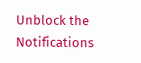Unblock the Notifications